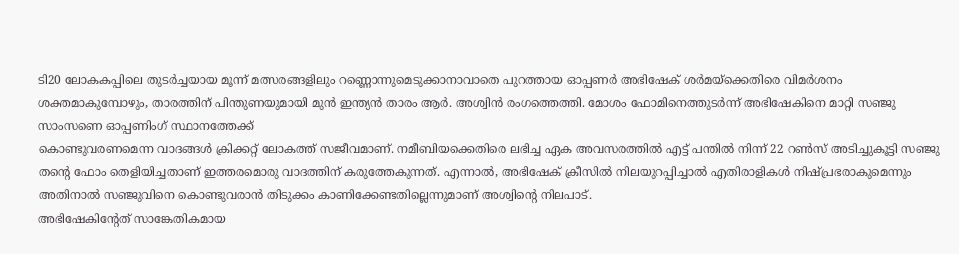ടി20 ലോകകപ്പിലെ തുടർച്ചയായ മൂന്ന് മത്സരങ്ങളിലും റണ്ണൊന്നുമെടുക്കാനാവാതെ പുറത്തായ ഓപ്പണർ അഭിഷേക് ശർമയ്ക്കെതിരെ വിമർശനം ശക്തമാകുമ്പോഴും, താരത്തിന് പിന്തുണയുമായി മുൻ ഇന്ത്യൻ താരം ആർ. അശ്വിൻ രംഗത്തെത്തി. മോശം ഫോമിനെത്തുടർന്ന് അഭിഷേകിനെ മാറ്റി സഞ്ജു സാംസണെ ഓപ്പണിംഗ് സ്ഥാനത്തേക്ക്
കൊണ്ടുവരണമെന്ന വാദങ്ങൾ ക്രിക്കറ്റ് ലോകത്ത് സജീവമാണ്. നമീബിയക്കെതിരെ ലഭിച്ച ഏക അവസരത്തിൽ എട്ട് പന്തിൽ നിന്ന് 22 റൺസ് അടിച്ചുകൂട്ടി സഞ്ജു തന്റെ ഫോം തെളിയിച്ചതാണ് ഇത്തരമൊരു വാദത്തിന് കരുത്തേകുന്നത്. എന്നാൽ, അഭിഷേക് ക്രീസിൽ നിലയുറപ്പിച്ചാൽ എതിരാളികൾ നിഷ്പ്രഭരാകുമെന്നും അതിനാൽ സഞ്ജുവിനെ കൊണ്ടുവരാൻ തിടുക്കം കാണിക്കേണ്ടതില്ലെന്നുമാണ് അശ്വിന്റെ നിലപാട്.
അഭിഷേകിന്റേത് സാങ്കേതികമായ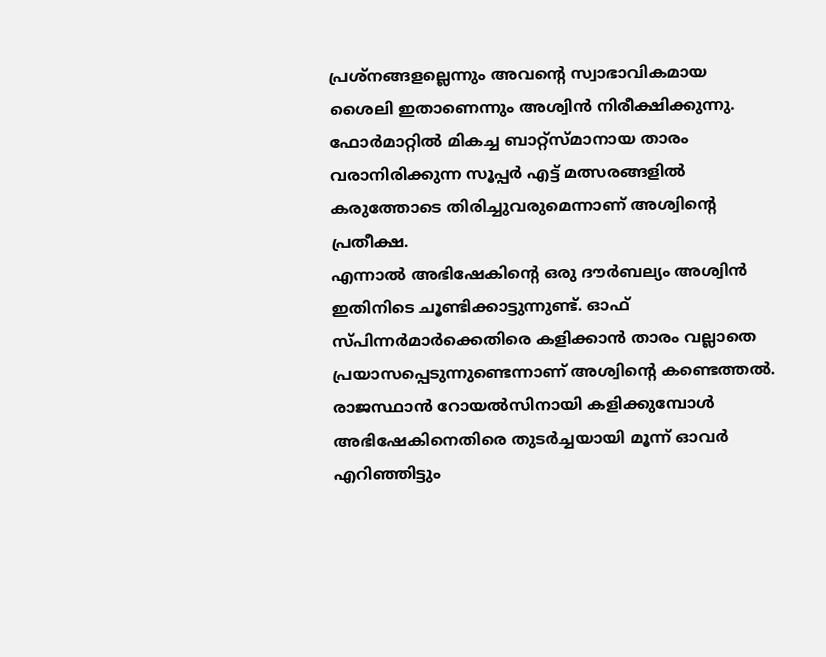പ്രശ്നങ്ങളല്ലെന്നും അവന്റെ സ്വാഭാവികമായ ശൈലി ഇതാണെന്നും അശ്വിൻ നിരീക്ഷിക്കുന്നു.
ഫോർമാറ്റിൽ മികച്ച ബാറ്റ്സ്മാനായ താരം വരാനിരിക്കുന്ന സൂപ്പർ എട്ട് മത്സരങ്ങളിൽ കരുത്തോടെ തിരിച്ചുവരുമെന്നാണ് അശ്വിന്റെ പ്രതീക്ഷ.
എന്നാൽ അഭിഷേകിന്റെ ഒരു ദൗർബല്യം അശ്വിൻ ഇതിനിടെ ചൂണ്ടിക്കാട്ടുന്നുണ്ട്. ഓഫ് സ്പിന്നർമാർക്കെതിരെ കളിക്കാൻ താരം വല്ലാതെ പ്രയാസപ്പെടുന്നുണ്ടെന്നാണ് അശ്വിന്റെ കണ്ടെത്തൽ. രാജസ്ഥാൻ റോയൽസിനായി കളിക്കുമ്പോൾ അഭിഷേകിനെതിരെ തുടർച്ചയായി മൂന്ന് ഓവർ എറിഞ്ഞിട്ടും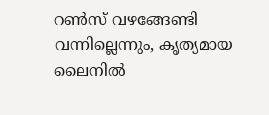റൺസ് വഴങ്ങേണ്ടി വന്നില്ലെന്നും, കൃത്യമായ ലൈനിൽ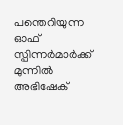പന്തെറിയുന്ന ഓഫ് സ്പിന്നർമാർക്ക് മുന്നിൽ അഭിഷേക്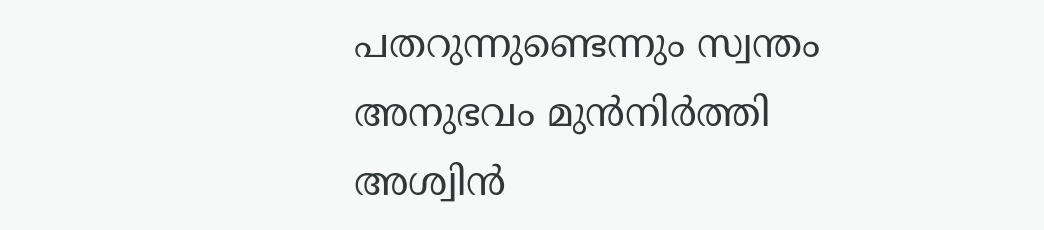പതറുന്നുണ്ടെന്നും സ്വന്തം അനുഭവം മുൻനിർത്തി അശ്വിൻ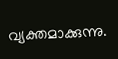വ്യക്തമാക്കുന്നു.